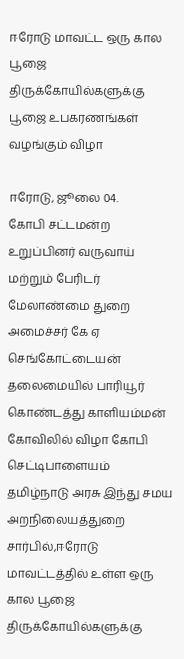ஈரோடு மாவட்ட ஒரு கால பூஜை திருக்கோயில்களுக்கு பூஜை உபகரணங்கள் வழங்கும் விழா

ஈரோடு, ஜூலை 04.
கோபி சட்டமன்ற உறுப்பினர் வருவாய் மற்றும் பேரிடர் மேலாண்மை துறை அமைச்சர் கே ஏ செங்கோட்டையன் தலைமையில் பாரியூர் கொண்டத்து காளியம்மன் கோவிலில் விழா கோபி செட்டிபாளையம் தமிழ்நாடு அரசு இந்து சமய அறநிலையத்துறை சார்பில்,ஈரோடு மாவட்டத்தில் உள்ள ஒரு கால பூஜை திருக்கோயில்களுக்கு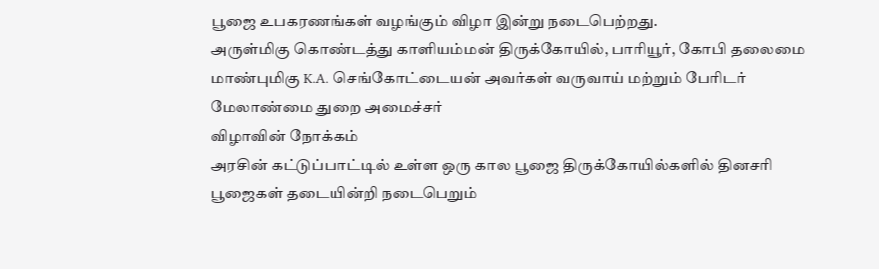பூஜை உபகரணங்கள் வழங்கும் விழா இன்று நடைபெற்றது.
அருள்மிகு கொண்டத்து காளியம்மன் திருக்கோயில், பாரியூர், கோபி தலைமை மாண்புமிகு K.A. செங்கோட்டையன் அவர்கள் வருவாய் மற்றும் பேரிடர் மேலாண்மை துறை அமைச்சர்
விழாவின் நோக்கம்
அரசின் கட்டுப்பாட்டில் உள்ள ஒரு கால பூஜை திருக்கோயில்களில் தினசரி பூஜைகள் தடையின்றி நடைபெறும்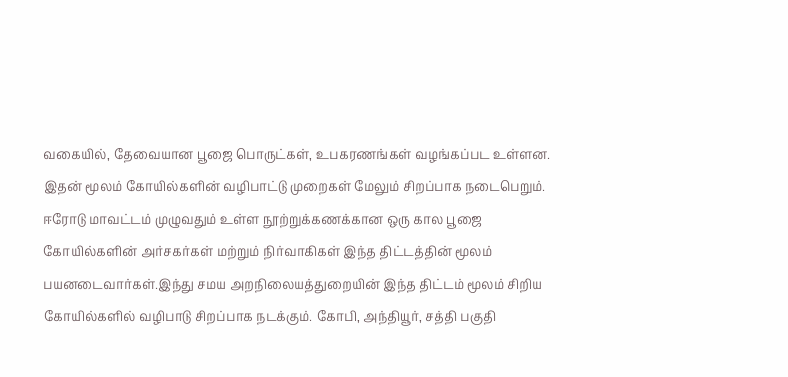வகையில், தேவையான பூஜை பொருட்கள், உபகரணங்கள் வழங்கப்பட உள்ளன. இதன் மூலம் கோயில்களின் வழிபாட்டு முறைகள் மேலும் சிறப்பாக நடைபெறும்.
ஈரோடு மாவட்டம் முழுவதும் உள்ள நூற்றுக்கணக்கான ஒரு கால பூஜை கோயில்களின் அர்சகர்கள் மற்றும் நிர்வாகிகள் இந்த திட்டத்தின் மூலம் பயனடைவார்கள்.இந்து சமய அறநிலையத்துறையின் இந்த திட்டம் மூலம் சிறிய கோயில்களில் வழிபாடு சிறப்பாக நடக்கும். கோபி, அந்தியூர், சத்தி பகுதி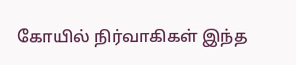கோயில் நிர்வாகிகள் இந்த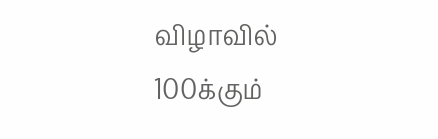விழாவில் 100க்கும்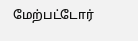மேற்பட்டோர்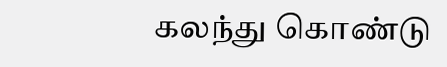கலந்து கொண்டு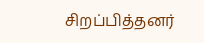சிறப்பித்தனர்